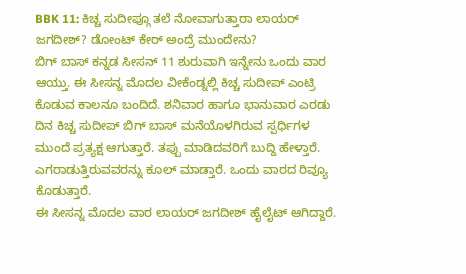BBK 11: ಕಿಚ್ಚ ಸುದೀಪ್ಗೂ ತಲೆ ನೋವಾಗುತ್ತಾರಾ ಲಾಯರ್ ಜಗದೀಶ್? ಡೋಂಟ್ ಕೇರ್ ಅಂದ್ರೆ ಮುಂದೇನು?
ಬಿಗ್ ಬಾಸ್ ಕನ್ನಡ ಸೀಸನ್ 11 ಶುರುವಾಗಿ ಇನ್ನೇನು ಒಂದು ವಾರ ಆಯ್ತು. ಈ ಸೀಸನ್ನ ಮೊದಲ ವೀಕೆಂಡ್ನಲ್ಲಿ ಕಿಚ್ಚ ಸುದೀಪ್ ಎಂಟ್ರಿ ಕೊಡುವ ಕಾಲನೂ ಬಂದಿದೆ. ಶನಿವಾರ ಹಾಗೂ ಭಾನುವಾರ ಎರಡು ದಿನ ಕಿಚ್ಚ ಸುದೀಪ್ ಬಿಗ್ ಬಾಸ್ ಮನೆಯೊಳಗಿರುವ ಸ್ಪರ್ಧಿಗಳ ಮುಂದೆ ಪ್ರತ್ಯಕ್ಷ ಆಗುತ್ತಾರೆ. ತಪ್ಪು ಮಾಡಿದವರಿಗೆ ಬುದ್ದಿ ಹೇಳ್ತಾರೆ. ಎಗರಾಡುತ್ತಿರುವವರನ್ನು ಕೂಲ್ ಮಾಡ್ತಾರೆ. ಒಂದು ವಾರದ ರಿವ್ಯೂ ಕೊಡುತ್ತಾರೆ.
ಈ ಸೀಸನ್ನ ಮೊದಲ ವಾರ ಲಾಯರ್ ಜಗದೀಶ್ ಹೈಲೈಟ್ ಆಗಿದ್ದಾರೆ.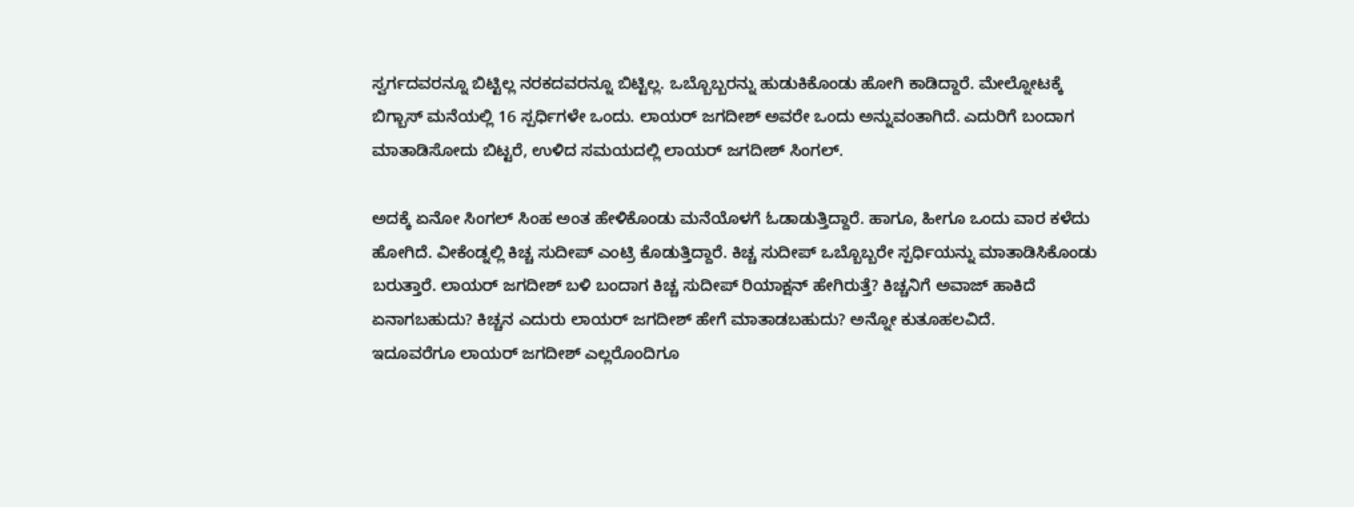ಸ್ವರ್ಗದವರನ್ನೂ ಬಿಟ್ಟಿಲ್ಲ ನರಕದವರನ್ನೂ ಬಿಟ್ಟಿಲ್ಲ. ಒಬ್ಬೊಬ್ಬರನ್ನು ಹುಡುಕಿಕೊಂಡು ಹೋಗಿ ಕಾಡಿದ್ದಾರೆ. ಮೇಲ್ನೋಟಕ್ಕೆ ಬಿಗ್ಬಾಸ್ ಮನೆಯಲ್ಲಿ 16 ಸ್ಪರ್ಧಿಗಳೇ ಒಂದು. ಲಾಯರ್ ಜಗದೀಶ್ ಅವರೇ ಒಂದು ಅನ್ನುವಂತಾಗಿದೆ. ಎದುರಿಗೆ ಬಂದಾಗ ಮಾತಾಡಿಸೋದು ಬಿಟ್ಟರೆ, ಉಳಿದ ಸಮಯದಲ್ಲಿ ಲಾಯರ್ ಜಗದೀಶ್ ಸಿಂಗಲ್.

ಅದಕ್ಕೆ ಏನೋ ಸಿಂಗಲ್ ಸಿಂಹ ಅಂತ ಹೇಳಿಕೊಂಡು ಮನೆಯೊಳಗೆ ಓಡಾಡುತ್ತಿದ್ದಾರೆ. ಹಾಗೂ, ಹೀಗೂ ಒಂದು ವಾರ ಕಳೆದು ಹೋಗಿದೆ. ವೀಕೆಂಡ್ನಲ್ಲಿ ಕಿಚ್ಚ ಸುದೀಪ್ ಎಂಟ್ರಿ ಕೊಡುತ್ತಿದ್ದಾರೆ. ಕಿಚ್ಚ ಸುದೀಪ್ ಒಬ್ಬೊಬ್ಬರೇ ಸ್ಪರ್ಧಿಯನ್ನು ಮಾತಾಡಿಸಿಕೊಂಡು ಬರುತ್ತಾರೆ. ಲಾಯರ್ ಜಗದೀಶ್ ಬಳಿ ಬಂದಾಗ ಕಿಚ್ಚ ಸುದೀಪ್ ರಿಯಾಕ್ಷನ್ ಹೇಗಿರುತ್ತೆ? ಕಿಚ್ಚನಿಗೆ ಅವಾಜ್ ಹಾಕಿದೆ ಏನಾಗಬಹುದು? ಕಿಚ್ಚನ ಎದುರು ಲಾಯರ್ ಜಗದೀಶ್ ಹೇಗೆ ಮಾತಾಡಬಹುದು? ಅನ್ನೋ ಕುತೂಹಲವಿದೆ.
ಇದೂವರೆಗೂ ಲಾಯರ್ ಜಗದೀಶ್ ಎಲ್ಲರೊಂದಿಗೂ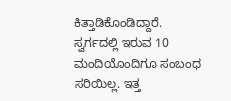ಕಿತ್ತಾಡಿಕೊಂಡಿದ್ದಾರೆ. ಸ್ವರ್ಗದಲ್ಲಿ ಇರುವ 10 ಮಂದಿಯೊಂದಿಗೂ ಸಂಬಂಧ ಸರಿಯಿಲ್ಲ. ಇತ್ತ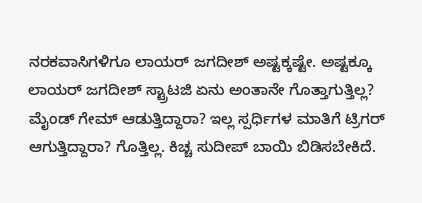ನರಕವಾಸಿಗಳಿಗೂ ಲಾಯರ್ ಜಗದೀಶ್ ಅಷ್ಟಕ್ಕಷ್ಟೇ. ಅಷ್ಟಕ್ಕೂ ಲಾಯರ್ ಜಗದೀಶ್ ಸ್ಟ್ರಾಟಜಿ ಏನು ಅಂತಾನೇ ಗೊತ್ತಾಗುತ್ತಿಲ್ಲ? ಮೈಂಡ್ ಗೇಮ್ ಆಡುತ್ತಿದ್ದಾರಾ? ಇಲ್ಲ ಸ್ಪರ್ಧಿಗಳ ಮಾತಿಗೆ ಟ್ರಿಗರ್ ಆಗುತ್ತಿದ್ದಾರಾ? ಗೊತ್ತಿಲ್ಲ. ಕಿಚ್ಚ ಸುದೀಪ್ ಬಾಯಿ ಬಿಡಿಸಬೇಕಿದೆ.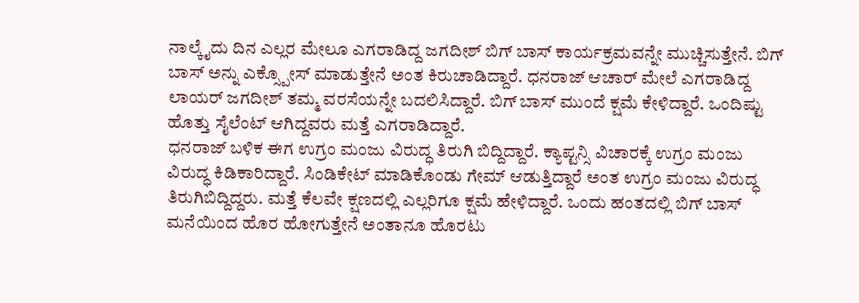ನಾಲ್ಕೈದು ದಿನ ಎಲ್ಲರ ಮೇಲೂ ಎಗರಾಡಿದ್ದ ಜಗದೀಶ್ ಬಿಗ್ ಬಾಸ್ ಕಾರ್ಯಕ್ರಮವನ್ನೇ ಮುಚ್ಚಿಸುತ್ತೇನೆ. ಬಿಗ್ ಬಾಸ್ ಅನ್ನು ಎಕ್ಸ್ಪೋಸ್ ಮಾಡುತ್ತೇನೆ ಅಂತ ಕಿರುಚಾಡಿದ್ದಾರೆ. ಧನರಾಜ್ ಆಚಾರ್ ಮೇಲೆ ಎಗರಾಡಿದ್ದ ಲಾಯರ್ ಜಗದೀಶ್ ತಮ್ಮ ವರಸೆಯನ್ನೇ ಬದಲಿಸಿದ್ದಾರೆ. ಬಿಗ್ ಬಾಸ್ ಮುಂದೆ ಕ್ಷಮೆ ಕೇಳಿದ್ದಾರೆ. ಒಂದಿಷ್ಟು ಹೊತ್ತು ಸೈಲೆಂಟ್ ಆಗಿದ್ದವರು ಮತ್ತೆ ಎಗರಾಡಿದ್ದಾರೆ.
ಧನರಾಜ್ ಬಳಿಕ ಈಗ ಉಗ್ರಂ ಮಂಜು ವಿರುದ್ಧ ತಿರುಗಿ ಬಿದ್ದಿದ್ದಾರೆ. ಕ್ಯಾಪ್ಟನ್ಸಿ ವಿಚಾರಕ್ಕೆ ಉಗ್ರಂ ಮಂಜು ವಿರುದ್ಧ ಕಿಡಿಕಾರಿದ್ದಾರೆ. ಸಿಂಡಿಕೇಟ್ ಮಾಡಿಕೊಂಡು ಗೇಮ್ ಆಡುತ್ತಿದ್ದಾರೆ ಅಂತ ಉಗ್ರಂ ಮಂಜು ವಿರುದ್ಧ ತಿರುಗಿಬಿದ್ದಿದ್ದರು. ಮತ್ತೆ ಕೆಲವೇ ಕ್ಷಣದಲ್ಲಿ ಎಲ್ಲರಿಗೂ ಕ್ಷಮೆ ಹೇಳಿದ್ದಾರೆ. ಒಂದು ಹಂತದಲ್ಲಿ ಬಿಗ್ ಬಾಸ್ ಮನೆಯಿಂದ ಹೊರ ಹೋಗುತ್ತೇನೆ ಅಂತಾನೂ ಹೊರಟು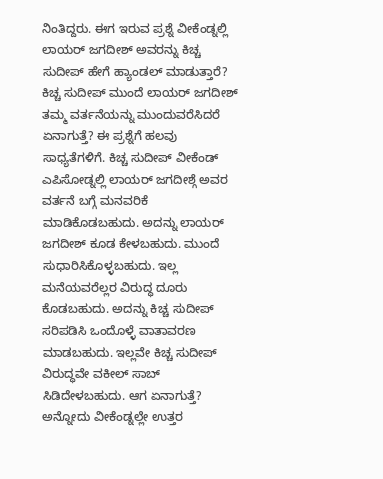ನಿಂತಿದ್ದರು. ಈಗ ಇರುವ ಪ್ರಶ್ನೆ ವೀಕೆಂಡ್ನಲ್ಲಿ ಲಾಯರ್ ಜಗದೀಶ್ ಅವರನ್ನು ಕಿಚ್ಚ ಸುದೀಪ್ ಹೇಗೆ ಹ್ಯಾಂಡಲ್ ಮಾಡುತ್ತಾರೆ?
ಕಿಚ್ಚ ಸುದೀಪ್ ಮುಂದೆ ಲಾಯರ್ ಜಗದೀಶ್ ತಮ್ಮ ವರ್ತನೆಯನ್ನು ಮುಂದುವರೆಸಿದರೆ ಏನಾಗುತ್ತೆ? ಈ ಪ್ರಶ್ನೆಗೆ ಹಲವು ಸಾಧ್ಯತೆಗಳಿಗೆ. ಕಿಚ್ಚ ಸುದೀಪ್ ವೀಕೆಂಡ್ ಎಪಿಸೋಡ್ನಲ್ಲಿ ಲಾಯರ್ ಜಗದೀಶ್ಗೆ ಅವರ ವರ್ತನೆ ಬಗ್ಗೆ ಮನವರಿಕೆ ಮಾಡಿಕೊಡಬಹುದು. ಅದನ್ನು ಲಾಯರ್ ಜಗದೀಶ್ ಕೂಡ ಕೇಳಬಹುದು. ಮುಂದೆ ಸುಧಾರಿಸಿಕೊಳ್ಳಬಹುದು. ಇಲ್ಲ ಮನೆಯವರೆಲ್ಲರ ವಿರುದ್ಧ ದೂರು ಕೊಡಬಹುದು. ಅದನ್ನು ಕಿಚ್ಚ ಸುದೀಪ್ ಸರಿಪಡಿಸಿ ಒಂದೊಳ್ಳೆ ವಾತಾವರಣ ಮಾಡಬಹುದು. ಇಲ್ಲವೇ ಕಿಚ್ಚ ಸುದೀಪ್ ವಿರುದ್ಧವೇ ವಕೀಲ್ ಸಾಬ್ ಸಿಡಿದೇಳಬಹುದು. ಆಗ ಏನಾಗುತ್ತೆ? ಅನ್ನೋದು ವೀಕೆಂಡ್ನಲ್ಲೇ ಉತ್ತರ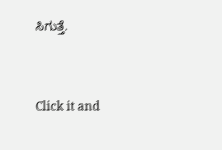ಸಿಗುತ್ತೆ.


Click it and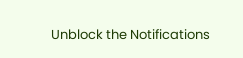Unblock the Notifications